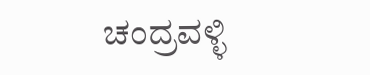ಚಂದ್ರವಳ್ಳಿ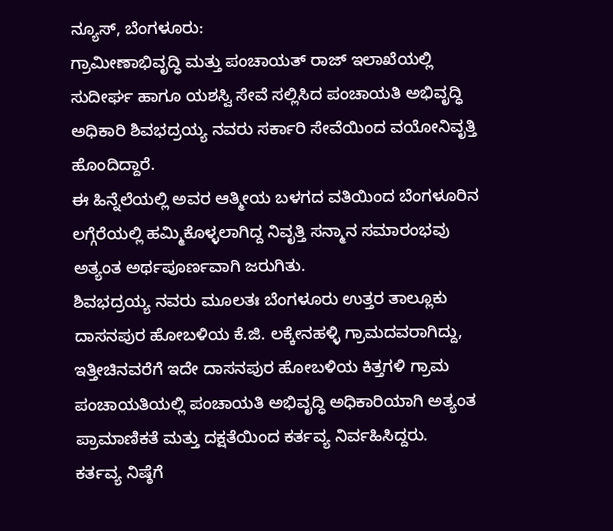ನ್ಯೂಸ್, ಬೆಂಗಳೂರು:
ಗ್ರಾಮೀಣಾಭಿವೃದ್ಧಿ ಮತ್ತು ಪಂಚಾಯತ್ ರಾಜ್ ಇಲಾಖೆಯಲ್ಲಿ ಸುದೀರ್ಘ ಹಾಗೂ ಯಶಸ್ವಿ ಸೇವೆ ಸಲ್ಲಿಸಿದ ಪಂಚಾಯತಿ ಅಭಿವೃದ್ಧಿ ಅಧಿಕಾರಿ ಶಿವಭದ್ರಯ್ಯ ನವರು ಸರ್ಕಾರಿ ಸೇವೆಯಿಂದ ವಯೋನಿವೃತ್ತಿ ಹೊಂದಿದ್ದಾರೆ.
ಈ ಹಿನ್ನೆಲೆಯಲ್ಲಿ ಅವರ ಆತ್ಮೀಯ ಬಳಗದ ವತಿಯಿಂದ ಬೆಂಗಳೂರಿನ ಲಗ್ಗೆರೆಯಲ್ಲಿ ಹಮ್ಮಿಕೊಳ್ಳಲಾಗಿದ್ದ ನಿವೃತ್ತಿ ಸನ್ಮಾನ ಸಮಾರಂಭವು ಅತ್ಯಂತ ಅರ್ಥಪೂರ್ಣವಾಗಿ ಜರುಗಿತು.
ಶಿವಭದ್ರಯ್ಯ ನವರು ಮೂಲತಃ ಬೆಂಗಳೂರು ಉತ್ತರ ತಾಲ್ಲೂಕು ದಾಸನಪುರ ಹೋಬಳಿಯ ಕೆ.ಜಿ. ಲಕ್ಕೇನಹಳ್ಳಿ ಗ್ರಾಮದವರಾಗಿದ್ದು, ಇತ್ತೀಚಿನವರೆಗೆ ಇದೇ ದಾಸನಪುರ ಹೋಬಳಿಯ ಕಿತ್ತಗಳಿ ಗ್ರಾಮ ಪಂಚಾಯತಿಯಲ್ಲಿ ಪಂಚಾಯತಿ ಅಭಿವೃದ್ಧಿ ಅಧಿಕಾರಿಯಾಗಿ ಅತ್ಯಂತ ಪ್ರಾಮಾಣಿಕತೆ ಮತ್ತು ದಕ್ಷತೆಯಿಂದ ಕರ್ತವ್ಯ ನಿರ್ವಹಿಸಿದ್ದರು.
ಕರ್ತವ್ಯ ನಿಷ್ಠೆಗೆ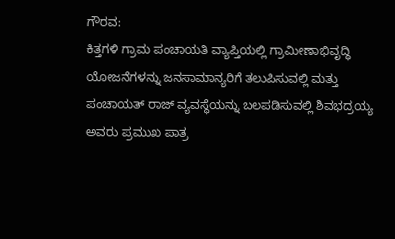ಗೌರವ:
ಕಿತ್ತಗಳಿ ಗ್ರಾಮ ಪಂಚಾಯತಿ ವ್ಯಾಪ್ತಿಯಲ್ಲಿ ಗ್ರಾಮೀಣಾಭಿವೃದ್ಧಿ ಯೋಜನೆಗಳನ್ನು ಜನಸಾಮಾನ್ಯರಿಗೆ ತಲುಪಿಸುವಲ್ಲಿ ಮತ್ತು ಪಂಚಾಯತ್ ರಾಜ್ ವ್ಯವಸ್ಥೆಯನ್ನು ಬಲಪಡಿಸುವಲ್ಲಿ ಶಿವಭದ್ರಯ್ಯ ಅವರು ಪ್ರಮುಖ ಪಾತ್ರ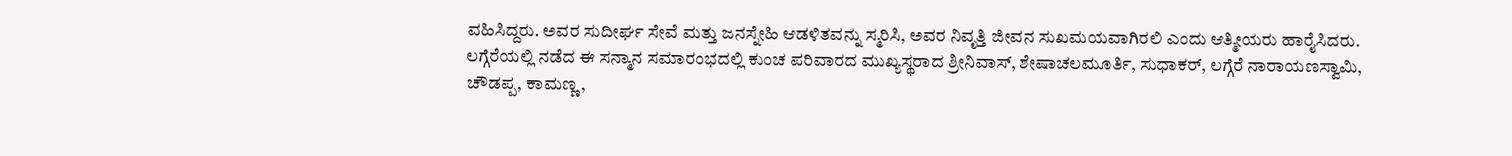ವಹಿಸಿದ್ದರು. ಅವರ ಸುದೀರ್ಘ ಸೇವೆ ಮತ್ತು ಜನಸ್ನೇಹಿ ಆಡಳಿತವನ್ನು ಸ್ಮರಿಸಿ, ಅವರ ನಿವೃತ್ತಿ ಜೀವನ ಸುಖಮಯವಾಗಿರಲಿ ಎಂದು ಆತ್ಮೀಯರು ಹಾರೈಸಿದರು.
ಲಗ್ಗೆರೆಯಲ್ಲಿ ನಡೆದ ಈ ಸನ್ಮಾನ ಸಮಾರಂಭದಲ್ಲಿ ಕುಂಚ ಪರಿವಾರದ ಮುಖ್ಯಸ್ಥರಾದ ಶ್ರೀನಿವಾಸ್, ಶೇಷಾಚಲಮೂರ್ತಿ, ಸುಧಾಕರ್, ಲಗ್ಗೆರೆ ನಾರಾಯಣಸ್ವಾಮಿ, ಚೌಡಪ್ಪ, ಕಾಮಣ್ಣ,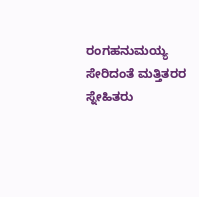ರಂಗಹನುಮಯ್ಯ ಸೇರಿದಂತೆ ಮತ್ತಿತರರ ಸ್ನೇಹಿತರು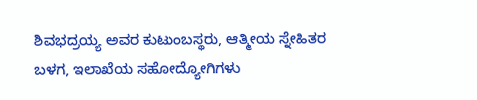ಶಿವಭದ್ರಯ್ಯ ಅವರ ಕುಟುಂಬಸ್ಥರು, ಆತ್ಮೀಯ ಸ್ನೇಹಿತರ ಬಳಗ, ಇಲಾಖೆಯ ಸಹೋದ್ಯೋಗಿಗಳು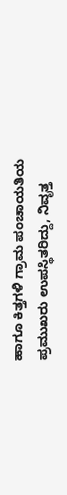ಹಾಗೂ ಕಿತ್ತಗಳಿ ಗ್ರಾಮ ಪಂಚಾಯತಿಯ ಪ್ರಮುಖರು ಉಪಸ್ಥಿತರಿದ್ದು, ನಿವೃತ್ತ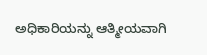ಅಧಿಕಾರಿಯನ್ನು ಆತ್ಮೀಯವಾಗಿ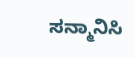ಸನ್ಮಾನಿಸಿ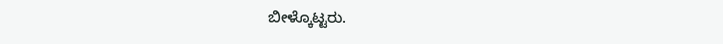ಬೀಳ್ಕೊಟ್ಟರು.